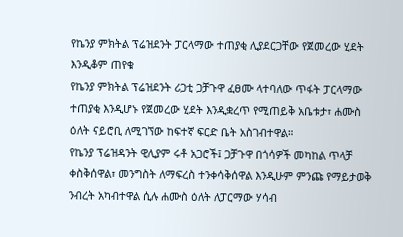የኬንያ ምክትል ፕሬዝደንት ፓርላማው ተጠያቂ ሊያደርጋቸው የጀመረው ሂደት እንዲቆም ጠየቁ
የኬንያ ምክትል ፕሬዝደንት ሪጋቲ ጋቻጉዋ ፈፀሙ ላተባለው ጥፋት ፓርላማው ተጠያቂ እንዲሆኑ የጀመረው ሂደት እንዲቋረጥ የሚጠይቅ አቤቱታ፣ ሐሙስ ዕለት ናይሮቢ ለሚገኘው ከፍተኛ ፍርድ ቤት አስገብተዋል።
የኬንያ ፕሬዝዳንት ዊሊያም ሩቶ አጋሮች፤ ጋቻጉዋ በጎሳዎች መካከል ጥላቻ ቀስቅሰዋል፣ መንግስት ለማፍረስ ተንቀሳቅሰዋል እንዲሁም ምንጩ የማይታወቅ ንብረት አካብተዋል ሲሉ ሐሙስ ዕለት ለፓርማው ሃሳብ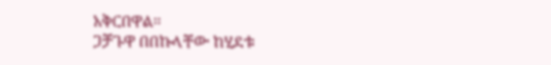አቅርበዋል።
ጋቻጉዋ በበኩላቸው ከሂደቱ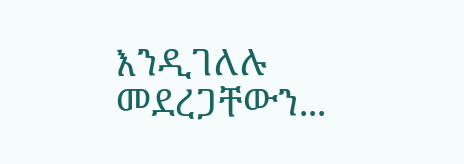እንዲገለሉ መደረጋቸውን...